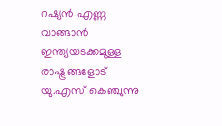റഷ്യൻ എണ്ണ വാങ്ങാൻ ഇന്ത്യയടക്കമുള്ള രാഷ്ട്രങ്ങളോട് യു.എസ് കെഞ്ചുന്നു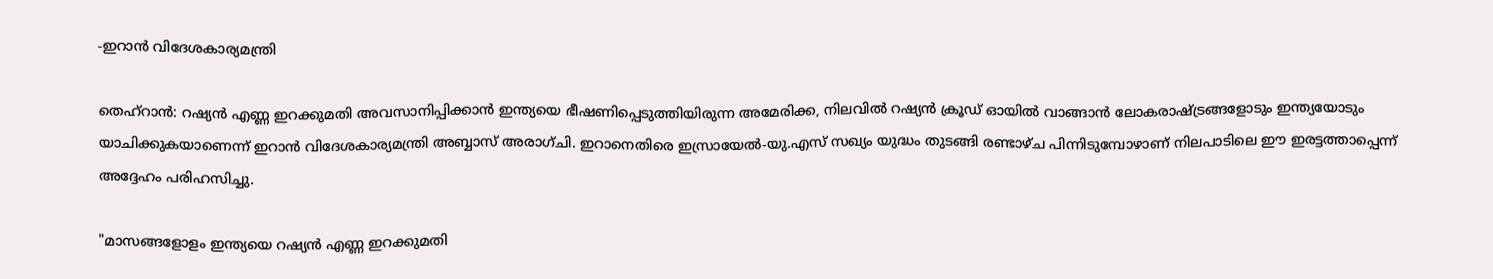-ഇറാൻ വിദേശകാര്യമന്ത്രി

തെഹ്‌റാൻ: റഷ്യൻ എണ്ണ ഇറക്കുമതി അവസാനിപ്പിക്കാൻ ഇന്ത്യയെ ഭീഷണിപ്പെടുത്തിയിരുന്ന അമേരിക്ക, നിലവിൽ റഷ്യൻ ക്രൂഡ് ഓയിൽ വാങ്ങാൻ ലോകരാഷ്ട്രങ്ങളോടും ഇന്ത്യയോടും യാചിക്കുകയാണെന്ന് ഇറാൻ വിദേശകാര്യമന്ത്രി അബ്ബാസ് അരാഗ്ചി. ഇറാനെതിരെ ഇസ്രായേൽ-യു.എസ് സഖ്യം യുദ്ധം തുടങ്ങി രണ്ടാഴ്ച പിന്നിടുമ്പോഴാണ് നിലപാടിലെ ഈ ഇരട്ടത്താപ്പെന്ന് അദ്ദേഹം പരിഹസിച്ചു.

"മാസങ്ങളോളം ഇന്ത്യയെ റഷ്യൻ എണ്ണ ഇറക്കുമതി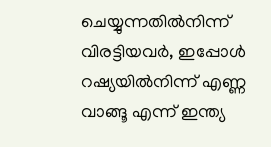ചെയ്യുന്നതിൽനിന്ന് വിരട്ടിയവർ, ഇപ്പോൾ റഷ്യയിൽനിന്ന് എണ്ണ വാങ്ങൂ എന്ന് ഇന്ത്യ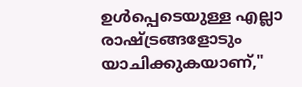ഉൾപ്പെടെയുള്ള എല്ലാ രാഷ്ട്രങ്ങളോടും യാചിക്കുകയാണ്,"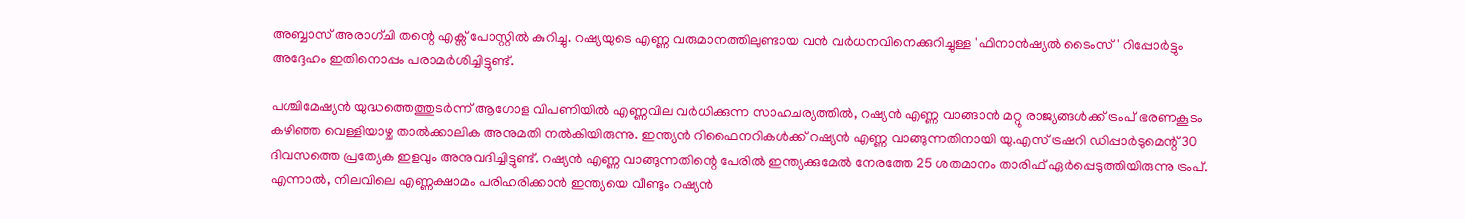അബ്ബാസ് അരാഗ്ചി തന്റെ എക്സ് പോസ്റ്റിൽ കുറിച്ചു. റഷ്യയുടെ എണ്ണ വരുമാനത്തിലുണ്ടായ വൻ വർധനവിനെക്കുറിച്ചുള്ള 'ഫിനാൻഷ്യൽ ടൈംസ്' റിപ്പോർട്ടും അദ്ദേഹം ഇതിനൊപ്പം പരാമർശിച്ചിട്ടുണ്ട്.

പശ്ചിമേഷ്യൻ യുദ്ധത്തെത്തുടർന്ന് ആഗോള വിപണിയിൽ എണ്ണവില വർധിക്കുന്ന സാഹചര്യത്തിൽ, റഷ്യൻ എണ്ണ വാങ്ങാൻ മറ്റു രാജ്യങ്ങൾക്ക് ട്രംപ് ഭരണകൂടം കഴിഞ്ഞ വെള്ളിയാഴ്ച താൽക്കാലിക അനുമതി നൽകിയിരുന്നു. ഇന്ത്യൻ റിഫൈനറികൾക്ക് റഷ്യൻ എണ്ണ വാങ്ങുന്നതിനായി യു.എസ് ട്രഷറി ഡിപ്പാർടുമെന്റ് 30 ദിവസത്തെ പ്രത്യേക ഇളവും അനുവദിച്ചിട്ടുണ്ട്. റഷ്യൻ എണ്ണ വാങ്ങുന്നതിന്റെ പേരിൽ ഇന്ത്യക്കുമേൽ നേരത്തേ 25 ശതമാനം താരിഫ് ഏർപ്പെടുത്തിയിരുന്നു ട്രംപ്. എന്നാൽ, നിലവിലെ എണ്ണക്ഷാമം പരിഹരിക്കാൻ ഇന്ത്യയെ വീണ്ടും റഷ്യൻ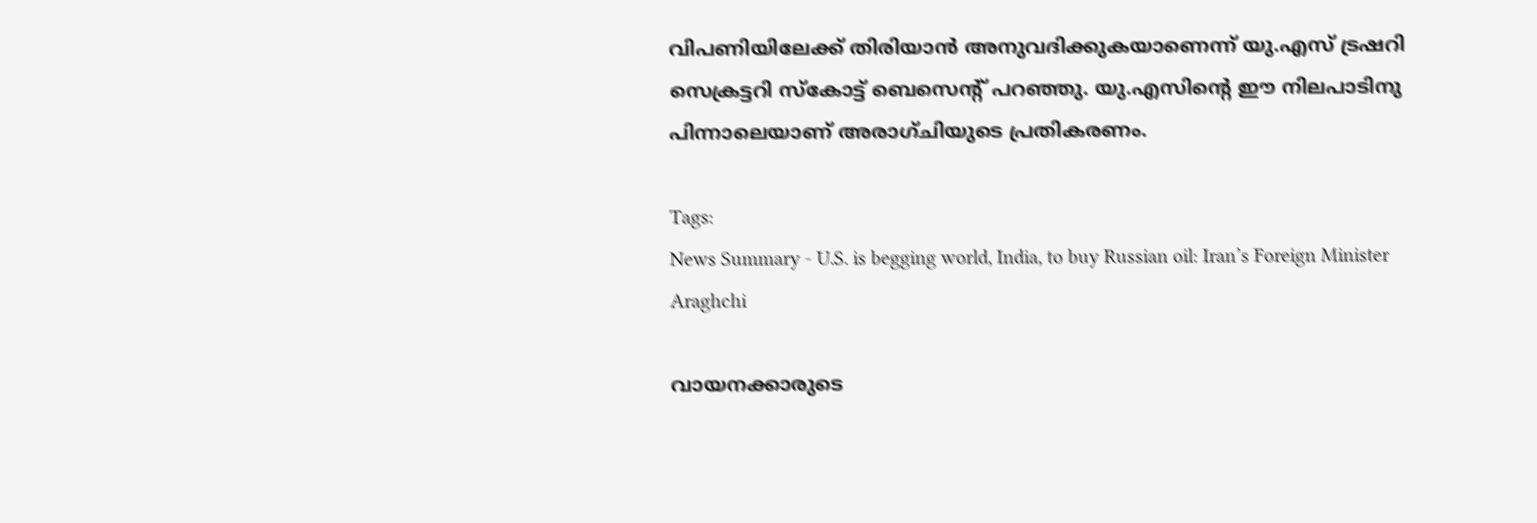വിപണിയിലേക്ക് തിരിയാൻ അനുവദിക്കുകയാണെന്ന് യു.എസ് ട്രഷറി സെക്രട്ടറി സ്കോട്ട് ബെസെന്റ് പറഞ്ഞു. യു.എസിന്റെ ഈ നിലപാടിനു പിന്നാലെയാണ് അരാഗ്ചിയുടെ പ്രതികരണം.

Tags:
News Summary - U.S. is begging world, India, to buy Russian oil: Iran’s Foreign Minister Araghchi

വായനക്കാരുടെ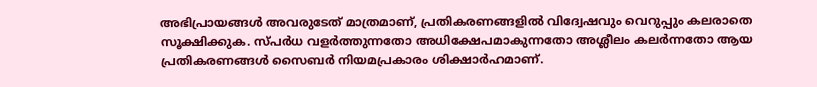അഭിപ്രായങ്ങള്‍ അവരുടേത് മാത്രമാണ്, പ്രതികരണങ്ങളിൽ വിദ്വേഷവും വെറുപ്പും കലരാതെ സൂക്ഷിക്കുക. സ്പർധ വളർത്തുന്നതോ അധിക്ഷേപമാകുന്നതോ അശ്ലീലം കലർന്നതോ ആയ പ്രതികരണങ്ങൾ സൈബർ നിയമപ്രകാരം ശിക്ഷാർഹമാണ്.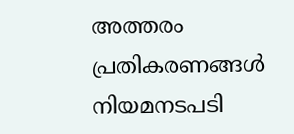അത്തരം പ്രതികരണങ്ങൾ നിയമനടപടി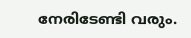നേരിടേണ്ടി വരും.